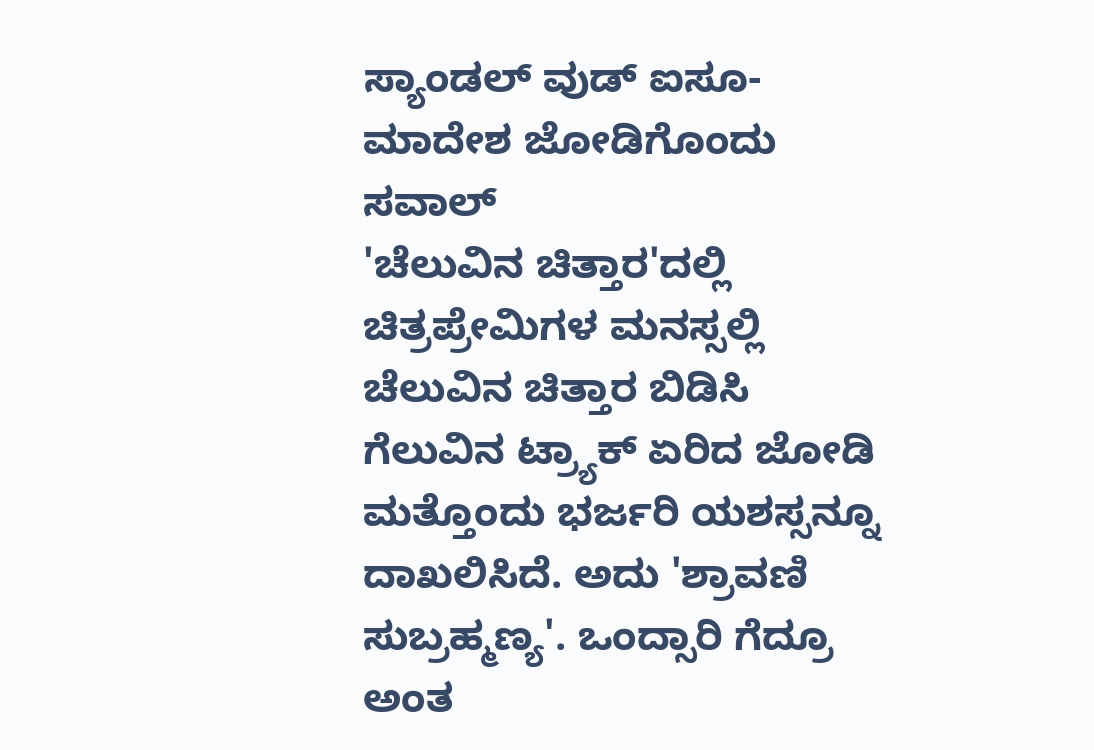ಸ್ಯಾಂಡಲ್ ವುಡ್ ಐಸೂ-ಮಾದೇಶ ಜೋಡಿಗೊಂದು ಸವಾಲ್
'ಚೆಲುವಿನ ಚಿತ್ತಾರ'ದಲ್ಲಿ ಚಿತ್ರಪ್ರೇಮಿಗಳ ಮನಸ್ಸಲ್ಲಿ ಚೆಲುವಿನ ಚಿತ್ತಾರ ಬಿಡಿಸಿ ಗೆಲುವಿನ ಟ್ರ್ಯಾಕ್ ಏರಿದ ಜೋಡಿ ಮತ್ತೊಂದು ಭರ್ಜರಿ ಯಶಸ್ಸನ್ನೂ ದಾಖಲಿಸಿದೆ. ಅದು 'ಶ್ರಾವಣಿ ಸುಬ್ರಹ್ಮಣ್ಯ'. ಒಂದ್ಸಾರಿ ಗೆದ್ರೂ ಅಂತ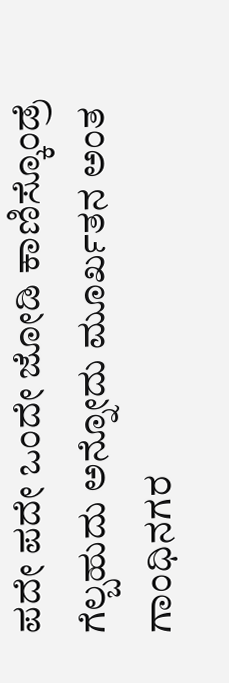ಪದೇ ಪದೇ ಒಂದೇ ಜೋಡಿ ಕಾಣಿಸ್ಕೊಂಡ್ರೆ ಗೆಲ್ಬಹುದು ಅನ್ನೋದು ಮೂರ್ಖತನ ಅಂತ ಗಾಂಧಿನಗರ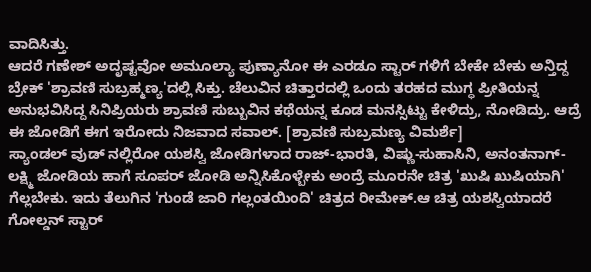ವಾದಿಸಿತ್ತು.
ಆದರೆ ಗಣೇಶ್ ಅದೃಷ್ಟವೋ ಅಮೂಲ್ಯಾ ಪುಣ್ಯಾನೋ ಈ ಎರಡೂ ಸ್ಟಾರ್ ಗಳಿಗೆ ಬೇಕೇ ಬೇಕು ಅನ್ತಿದ್ದ ಬ್ರೇಕ್ 'ಶ್ರಾವಣಿ ಸುಬ್ರಹ್ಮಣ್ಯ'ದಲ್ಲಿ ಸಿಕ್ತು. ಚೆಲುವಿನ ಚಿತ್ತಾರದಲ್ಲಿ ಒಂದು ತರಹದ ಮುಗ್ಧ ಪ್ರೀತಿಯನ್ನ ಅನುಭವಿಸಿದ್ದ ಸಿನಿಪ್ರಿಯರು ಶ್ರಾವಣಿ ಸುಬ್ಬುವಿನ ಕಥೆಯನ್ನ ಕೂಡ ಮನಸ್ಸಿಟ್ಟು ಕೇಳಿದ್ರು, ನೋಡಿದ್ರು. ಆದ್ರೆ ಈ ಜೋಡಿಗೆ ಈಗ ಇರೋದು ನಿಜವಾದ ಸವಾಲ್. [ಶ್ರಾವಣಿ ಸುಬ್ರಮಣ್ಯ ವಿಮರ್ಶೆ]
ಸ್ಯಾಂಡಲ್ ವುಡ್ ನಲ್ಲಿರೋ ಯಶಸ್ವಿ ಜೋಡಿಗಳಾದ ರಾಜ್-ಭಾರತಿ, ವಿಷ್ಣು-ಸುಹಾಸಿನಿ, ಅನಂತನಾಗ್-ಲಕ್ಷ್ಮಿ ಜೋಡಿಯ ಹಾಗೆ ಸೂಪರ್ ಜೋಡಿ ಅನ್ನಿಸಿಕೊಳ್ಬೇಕು ಅಂದ್ರೆ ಮೂರನೇ ಚಿತ್ರ 'ಖುಷಿ ಖುಷಿಯಾಗಿ' ಗೆಲ್ಲಬೇಕು. ಇದು ತೆಲುಗಿನ 'ಗುಂಡೆ ಜಾರಿ ಗಲ್ಲಂತಯಿಂದಿ' ಚಿತ್ರದ ರೀಮೇಕ್.ಆ ಚಿತ್ರ ಯಶಸ್ವಿಯಾದರೆ ಗೋಲ್ಡನ್ ಸ್ಟಾರ್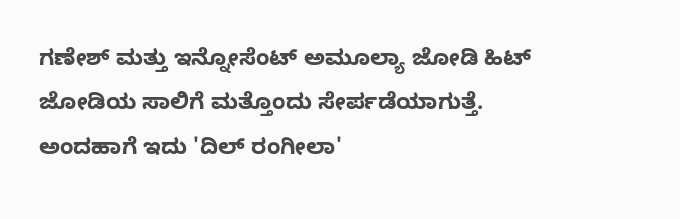ಗಣೇಶ್ ಮತ್ತು ಇನ್ನೋಸೆಂಟ್ ಅಮೂಲ್ಯಾ ಜೋಡಿ ಹಿಟ್ ಜೋಡಿಯ ಸಾಲಿಗೆ ಮತ್ತೊಂದು ಸೇರ್ಪಡೆಯಾಗುತ್ತೆ. ಅಂದಹಾಗೆ ಇದು 'ದಿಲ್ ರಂಗೀಲಾ'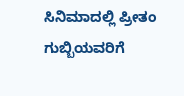ಸಿನಿಮಾದಲ್ಲಿ ಪ್ರೀತಂ ಗುಬ್ಬಿಯವರಿಗೆ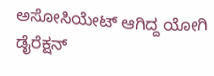ಅಸೋಸಿಯೇಟ್ ಆಗಿದ್ದ ಯೋಗಿ ಡೈರೆಕ್ಷನ್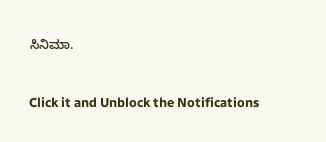ಸಿನಿಮಾ.


Click it and Unblock the Notifications